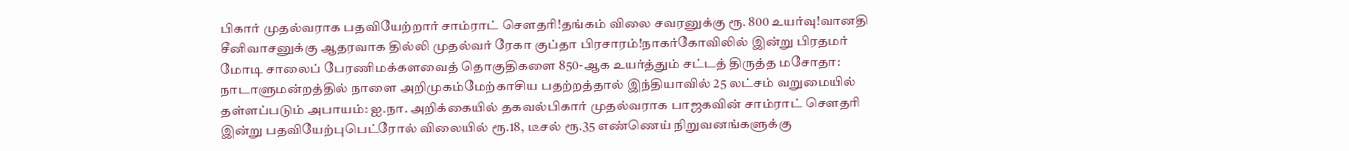பிகார் முதல்வராக பதவியேற்றார் சாம்ராட் சௌதரி!தங்கம் விலை சவரனுக்கு ரூ. 800 உயர்வு!வானதி சீனிவாசனுக்கு ஆதரவாக தில்லி முதல்வர் ரேகா குப்தா பிரசாரம்!நாகர்கோவிலில் இன்று பிரதமர் மோடி சாலைப் பேரணிமக்களவைத் தொகுதிகளை 850-ஆக உயர்த்தும் சட்டத் திருத்த மசோதா: நாடாளுமன்றத்தில் நாளை அறிமுகம்மேற்காசிய பதற்றத்தால் இந்தியாவில் 25 லட்சம் வறுமையில் தள்ளப்படும் அபாயம்: ஐ.நா. அறிக்கையில் தகவல்பிகார் முதல்வராக பாஜகவின் சாம்ராட் செளதரி இன்று பதவியேற்புபெட்ரோல் விலையில் ரூ.18, டீசல் ரூ.35 எண்ணெய் நிறுவனங்களுக்கு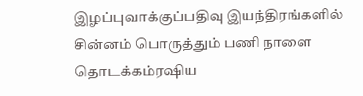இழப்புவாக்குப்பதிவு இயந்திரங்களில் சின்னம் பொருத்தும் பணி நாளை தொடக்கம்ரஷிய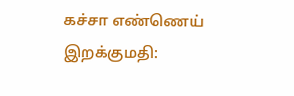கச்சா எண்ணெய் இறக்குமதி: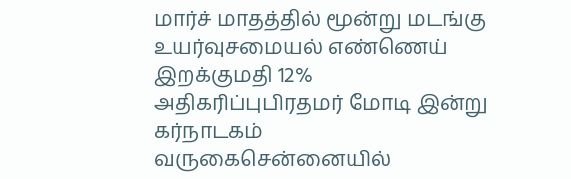மார்ச் மாதத்தில் மூன்று மடங்கு உயர்வுசமையல் எண்ணெய் இறக்குமதி 12% அதிகரிப்புபிரதமர் மோடி இன்று கர்நாடகம் வருகைசென்னையில்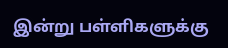இன்று பள்ளிகளுக்கு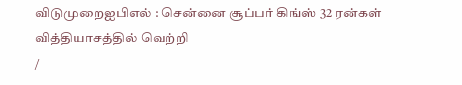விடுமுறைஐபிஎல் : சென்னை சூப்பர் கிங்ஸ் 32 ரன்கள் வித்தியாசத்தில் வெற்றி
/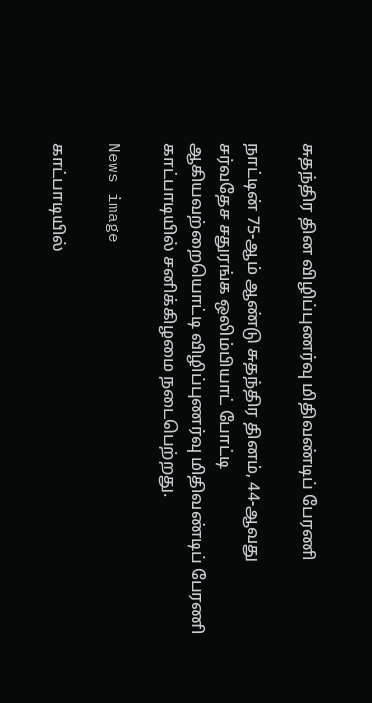சுதந்திர தின விழிப்புணர்வு மிதிவண்டிப் பேரணி

நாட்டின் 75-ஆம் ஆண்டு சுதந்திர தினம், 44-ஆவது சர்வதேச சதுரங்க ஒலிம்பியாட் போட்டி ஆகியவற்றையொட்டி விழிப்புணர்வு மிதிவண்டிப் பேரணி காட்பாடியில் சனிக்கிழமை நடைபெற்றது.

News image

காட்பாடியில்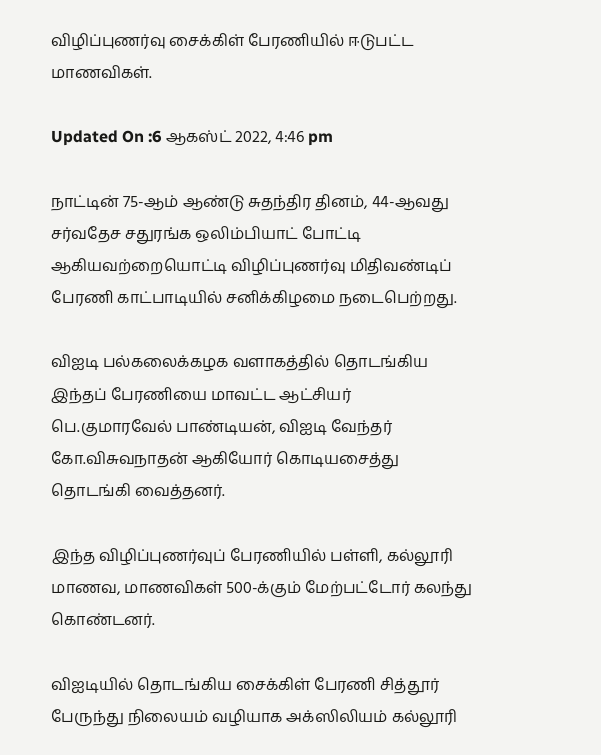விழிப்புணர்வு சைக்கிள் பேரணியில் ஈடுபட்ட மாணவிகள்.

Updated On :6 ஆகஸ்ட் 2022, 4:46 pm

நாட்டின் 75-ஆம் ஆண்டு சுதந்திர தினம், 44-ஆவது சர்வதேச சதுரங்க ஒலிம்பியாட் போட்டி ஆகியவற்றையொட்டி விழிப்புணர்வு மிதிவண்டிப் பேரணி காட்பாடியில் சனிக்கிழமை நடைபெற்றது.

விஐடி பல்கலைக்கழக வளாகத்தில் தொடங்கிய இந்தப் பேரணியை மாவட்ட ஆட்சியர் பெ.குமாரவேல் பாண்டியன், விஐடி வேந்தர் கோ.விசுவநாதன் ஆகியோர் கொடியசைத்து தொடங்கி வைத்தனர்.

இந்த விழிப்புணர்வுப் பேரணியில் பள்ளி, கல்லூரி மாணவ, மாணவிகள் 500-க்கும் மேற்பட்டோர் கலந்து கொண்டனர்.

விஐடியில் தொடங்கிய சைக்கிள் பேரணி சித்தூர் பேருந்து நிலையம் வழியாக அக்ஸிலியம் கல்லூரி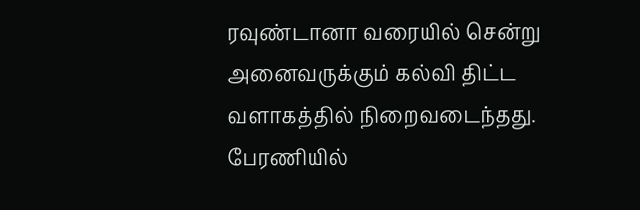ரவுண்டானா வரையில் சென்று அனைவருக்கும் கல்வி திட்ட வளாகத்தில் நிறைவடைந்தது. பேரணியில்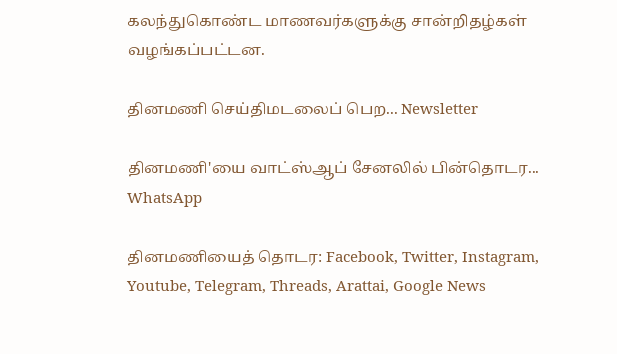கலந்துகொண்ட மாணவர்களுக்கு சான்றிதழ்கள் வழங்கப்பட்டன.

தினமணி செய்திமடலைப் பெற... Newsletter

தினமணி'யை வாட்ஸ்ஆப் சேனலில் பின்தொடர... WhatsApp

தினமணியைத் தொடர: Facebook, Twitter, Instagram, Youtube, Telegram, Threads, Arattai, Google News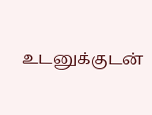உடனுக்குடன்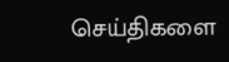செய்திகளை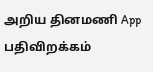அறிய தினமணி App பதிவிறக்கம்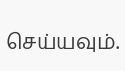செய்யவும்.